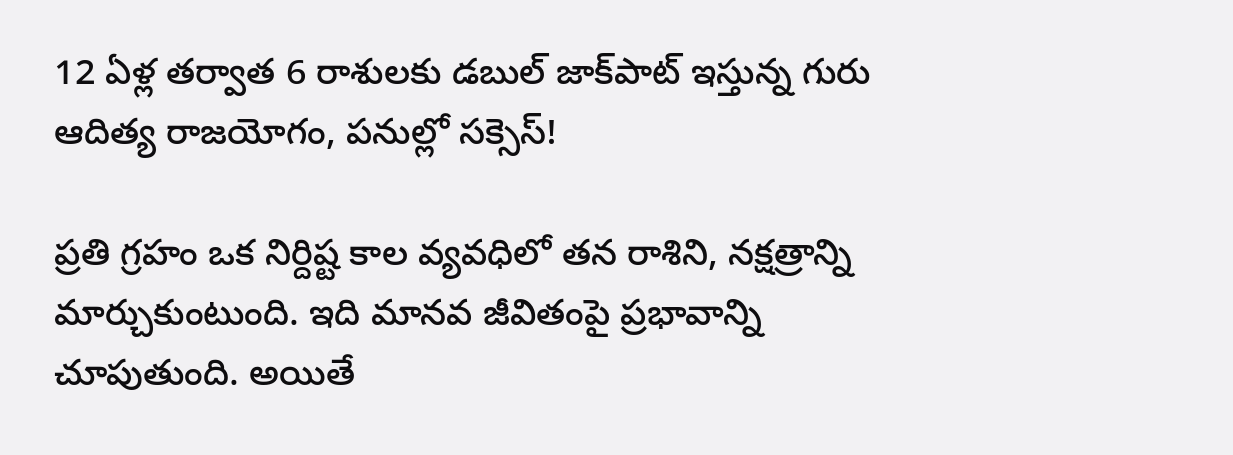12 ఏళ్ల తర్వాత 6 రాశులకు డబుల్ జాక్‌పాట్ ఇస్తున్న గురు ఆదిత్య రాజయోగం, పనుల్లో సక్సెస్!

ప్రతి గ్రహం ఒక నిర్దిష్ట కాల వ్యవధిలో తన రాశిని, నక్షత్రాన్ని మార్చుకుంటుంది. ఇది మానవ జీవితంపై ప్రభావాన్ని చూపుతుంది. అయితే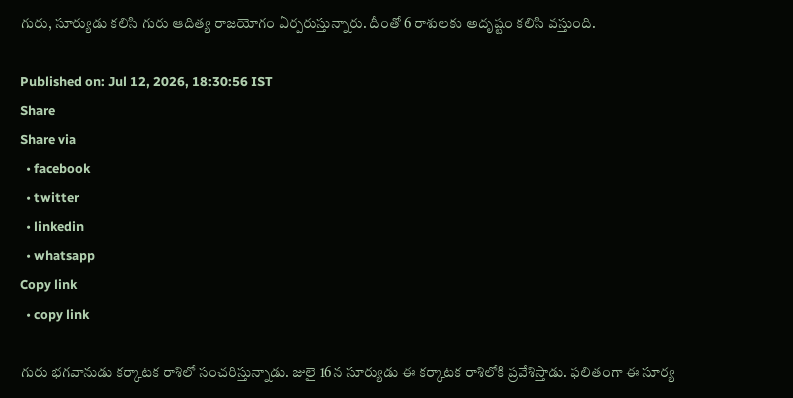గురు, సూర్యుడు కలిసి గురు ఆదిత్య రాజయోగం ఏర్పరుస్తున్నారు. దీంతో 6 రాశులకు అదృష్టం కలిసి వస్తుంది.

Published on: Jul 12, 2026, 18:30:56 IST
Share
Share via
  • facebook
  • twitter
  • linkedin
  • whatsapp
Copy link
  • copy link

గురు భగవానుడు కర్కాటక రాశిలో సంచరిస్తున్నాడు. జులై 16న సూర్యుడు ఈ కర్కాటక రాశిలోకి ప్రవేశిస్తాడు. ఫలితంగా ఈ సూర్య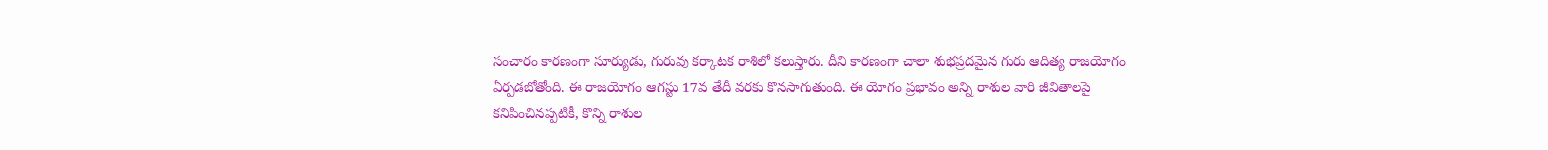సంచారం కారణంగా సూర్యుడు, గురువు కర్కాటక రాశిలో కలుస్తారు. దీని కారణంగా చాలా శుభప్రదమైన గురు ఆదిత్య రాజయోగం ఏర్పడబోతోంది. ఈ రాజయోగం ఆగస్టు 17వ తేదీ వరకు కొనసాగుతుంది. ఈ యోగం ప్రభావం అన్ని రాశుల వారి జీవితాలపై కనిపించినప్పటికీ, కొన్ని రాశుల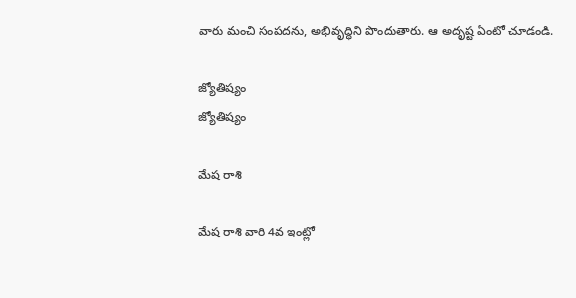వారు మంచి సంపదను, అభివృద్ధిని పొందుతారు. ఆ అదృష్ట ఏంటో చూడండి.

జ్యోతిష్యం
జ్యోతిష్యం

మేష రాశి

మేష రాశి వారి 4వ ఇంట్లో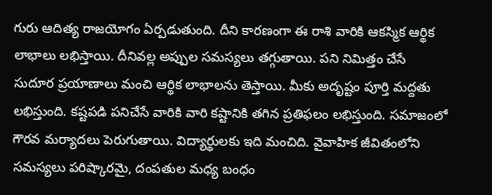గురు ఆదిత్య రాజయోగం ఏర్పడుతుంది. దీని కారణంగా ఈ రాశి వారికి ఆకస్మిక ఆర్థిక లాభాలు లభిస్తాయి. దీనివల్ల అప్పుల సమస్యలు తగ్గుతాయి. పని నిమిత్తం చేసే సుదూర ప్రయాణాలు మంచి ఆర్థిక లాభాలను తెస్తాయి. మీకు అదృష్టం పూర్తి మద్దతు లభిస్తుంది. కష్టపడి పనిచేసే వారికి వారి కష్టానికి తగిన ప్రతిఫలం లభిస్తుంది. సమాజంలో గౌరవ మర్యాదలు పెరుగుతాయి. విద్యార్థులకు ఇది మంచిది. వైవాహిక జీవితంలోని సమస్యలు పరిష్కారమై, దంపతుల మధ్య బంధం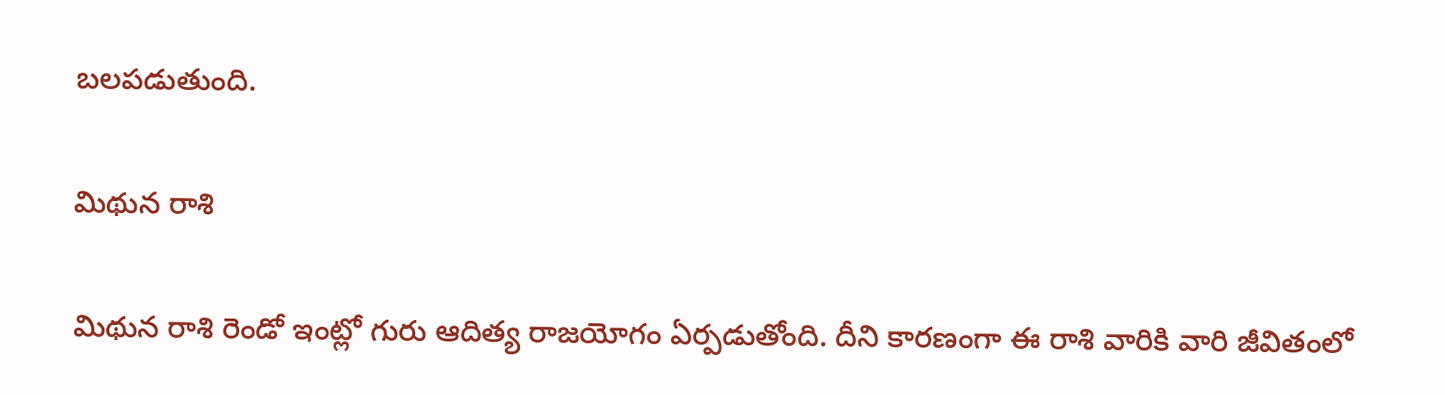బలపడుతుంది.

మిథున రాశి

మిథున రాశి రెండో ఇంట్లో గురు ఆదిత్య రాజయోగం ఏర్పడుతోంది. దీని కారణంగా ఈ రాశి వారికి వారి జీవితంలో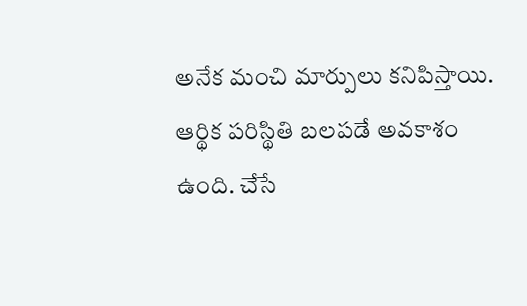అనేక మంచి మార్పులు కనిపిస్తాయి. ఆర్థిక పరిస్థితి బలపడే అవకాశం ఉంది. చేసే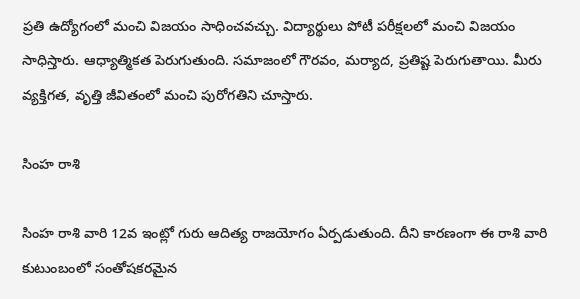ప్రతి ఉద్యోగంలో మంచి విజయం సాధించవచ్చు. విద్యార్థులు పోటీ పరీక్షలలో మంచి విజయం సాధిస్తారు. ఆధ్యాత్మికత పెరుగుతుంది. సమాజంలో గౌరవం, మర్యాద, ప్రతిష్ట పెరుగుతాయి. మీరు వ్యక్తిగత, వృత్తి జీవితంలో మంచి పురోగతిని చూస్తారు.

సింహ రాశి

సింహ రాశి వారి 12వ ఇంట్లో గురు ఆదిత్య రాజయోగం ఏర్పడుతుంది. దీని కారణంగా ఈ రాశి వారి కుటుంబంలో సంతోషకరమైన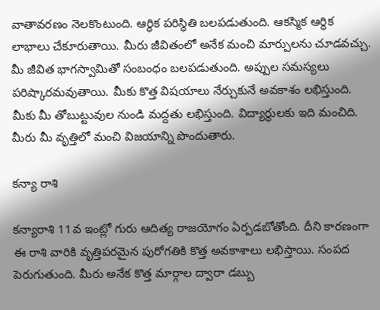వాతావరణం నెలకొంటుంది. ఆర్థిక పరిస్థితి బలపడుతుంది. ఆకస్మిక ఆర్థిక లాభాలు చేకూరుతాయి. మీరు జీవితంలో అనేక మంచి మార్పులను చూడవచ్చు. మీ జీవిత భాగస్వామితో సంబంధం బలపడుతుంది. అప్పుల సమస్యలు పరిష్కారమవుతాయి. మీకు కొత్త విషయాలు నేర్చుకునే అవకాశం లభిస్తుంది. మీకు మీ తోబుట్టువుల నుండి మద్దతు లభిస్తుంది. విద్యార్థులకు ఇది మంచిది. మీరు మీ వృత్తిలో మంచి విజయాన్ని పొందుతారు.

కన్యా రాశి

కన్యారాశి 11వ ఇంట్లో గురు ఆదిత్య రాజయోగం ఏర్పడబోతోంది. దీని కారణంగా ఈ రాశి వారికి వృత్తిపరమైన పురోగతికి కొత్త అవకాశాలు లభిస్తాయి. సంపద పెరుగుతుంది. మీరు అనేక కొత్త మార్గాల ద్వారా డబ్బు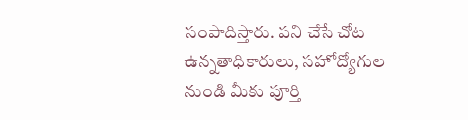సంపాదిస్తారు. పని చేసే చోట ఉన్నతాధికారులు, సహోద్యోగుల నుండి మీకు పూర్తి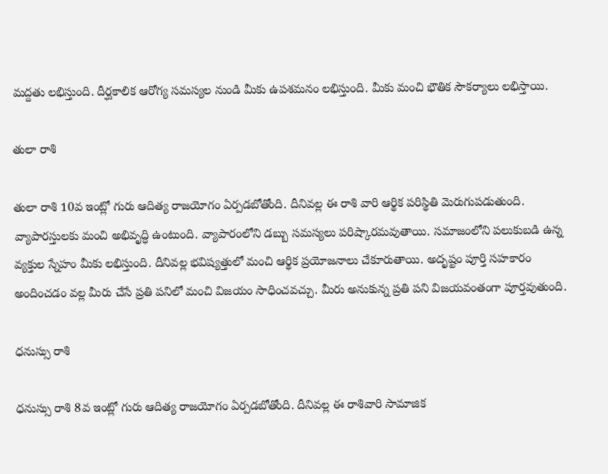మద్దతు లభిస్తుంది. దీర్ఘకాలిక ఆరోగ్య సమస్యల నుండి మీకు ఉపశమనం లభిస్తుంది. మీకు మంచి భౌతిక సౌకర్యాలు లభిస్తాయి.

తులా రాశి

తులా రాశి 10వ ఇంట్లో గురు ఆదిత్య రాజయోగం ఏర్పడబోతోంది. దీనివల్ల ఈ రాశి వారి ఆర్థిక పరిస్థితి మెరుగుపడుతుంది. వ్యాపారస్తులకు మంచి అభివృద్ధి ఉంటుంది. వ్యాపారంలోని డబ్బు సమస్యలు పరిష్కారమవుతాయి. సమాజంలోని పలుకుబడి ఉన్న వ్యక్తుల స్నేహం మీకు లభిస్తుంది. దీనివల్ల భవిష్యత్తులో మంచి ఆర్థిక ప్రయోజనాలు చేకూరుతాయి. అదృష్టం పూర్తి సహకారం అందించడం వల్ల మీరు చేసే ప్రతి పనిలో మంచి విజయం సాధించవచ్చు. మీరు అనుకున్న ప్రతి పని విజయవంతంగా పూర్తవుతుంది.

ధనుస్సు రాశి

ధనుస్సు రాశి 8వ ఇంట్లో గురు ఆదిత్య రాజయోగం ఏర్పడబోతోంది. దీనివల్ల ఈ రాశివారి సామాజిక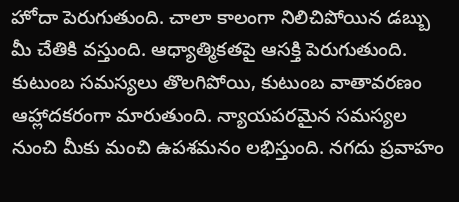హోదా పెరుగుతుంది. చాలా కాలంగా నిలిచిపోయిన డబ్బు మీ చేతికి వస్తుంది. ఆధ్యాత్మికతపై ఆసక్తి పెరుగుతుంది. కుటుంబ సమస్యలు తొలగిపోయి, కుటుంబ వాతావరణం ఆహ్లాదకరంగా మారుతుంది. న్యాయపరమైన సమస్యల నుంచి మీకు మంచి ఉపశమనం లభిస్తుంది. నగదు ప్రవాహం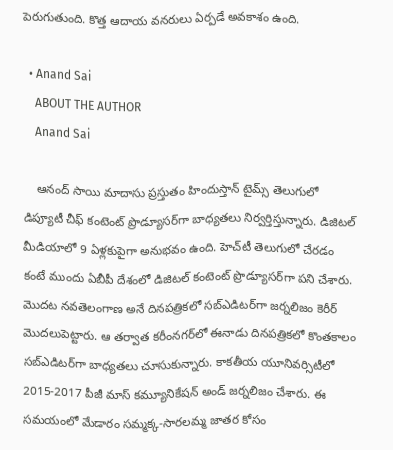పెరుగుతుంది. కొత్త ఆదాయ వనరులు ఏర్పడే అవకాశం ఉంది.

  • Anand Sai
    ABOUT THE AUTHOR
    Anand Sai

    ఆనంద్ సాయి మాదాసు ప్రస్తుతం హిందుస్తాన్ టైమ్స్ తెలుగులో డిప్యూటీ చీఫ్ కంటెంట్ ప్రొడ్యూసర్‌గా బాధ్యతలు నిర్వర్తిస్తున్నారు. డిజిటల్ మీడియాలో 9 ఏళ్లకుపైగా అనుభవం ఉంది. హెచ్‌టీ తెలుగులో చేరడం కంటే ముందు ఏబీపీ దేశంలో డిజిటల్ కంటెంట్ ప్రొడ్యూసర్‌గా పని చేశారు. మెుదట నవతెలంగాణ అనే దినపత్రికలో సబ్ఎడిటర్‌గా జర్నలిజం కెరీర్ మెుదలుపెట్టారు. ఆ తర్వాత కరీంనగర్‌లో ఈనాడు దినపత్రికలో కొంతకాలం సబ్‌ఎడిటర్‌గా బాధ్యతలు చూసుకున్నారు. కాకతీయ యూనివర్సిటీలో 2015-2017 పీజీ మాస్ కమ్యూనికేషన్ అండ్ జర్నలిజం చేశారు. ఈ సమయంలో మేడారం సమ్మక్క-సారలమ్మ జాతర కోసం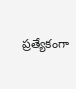ప్రత్యేకంగా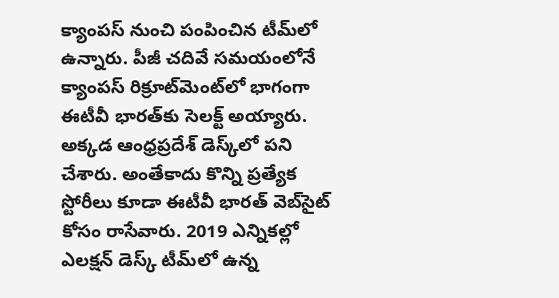క్యాంపస్ నుంచి పంపించిన టీమ్‌లో ఉన్నారు. పీజీ చదివే సమయంలోనే క్యాంపస్ రిక్రూట్‌మెంట్‌లో భాగంగా ఈటీవీ భారత్‌కు సెలక్ట్ అయ్యారు. అక్కడ ఆంధ్రప్రదేశ్‌ డెస్క్‌లో పని చేశారు. అంతేకాదు కొన్ని ప్రత్యేక స్టోరీలు కూడా ఈటీవీ భారత్ వెబ్‌సైట్ కోసం రాసేవారు. 2019 ఎన్నికల్లో ఎలక్షన్ డెస్క్‌ టీమ్‌లో ఉన్న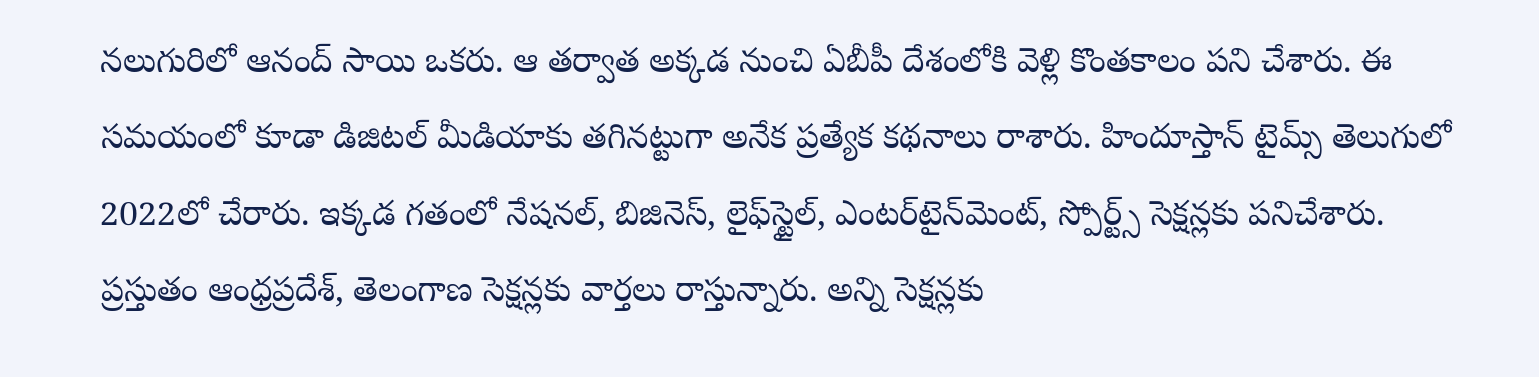నలుగురిలో ఆనంద్ సాయి ఒకరు. ఆ తర్వాత అక్కడ నుంచి ఏబీపీ దేశంలోకి వెళ్లి కొంతకాలం పని చేశారు. ఈ సమయంలో కూడా డిజిటల్ మీడియాకు తగినట్టుగా అనేక ప్రత్యేక కథనాలు రాశారు. హిందూస్తాన్ టైమ్స్‌ తెలుగులో 2022లో చేరారు. ఇక్కడ గతంలో నేషనల్, బిజినెస్, లైఫ్‌స్టైల్, ఎంటర్‌టైన్‌మెంట్‌, స్పోర్ట్స్‌ సెక్షన్లకు పనిచేశారు. ప్రస్తుతం ఆంధ్రప్రదేశ్, తెలంగాణ సెక్షన్లకు వార్తలు రాస్తున్నారు. అన్ని సెక్షన్లకు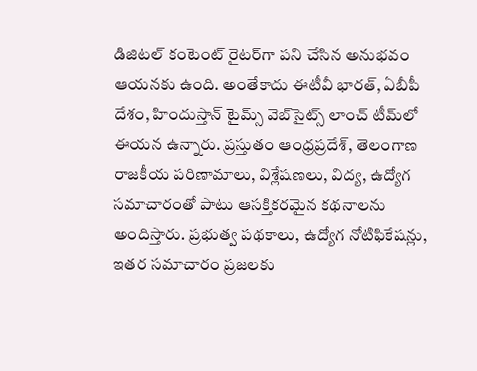డిజిటల్ కంటెంట్ రైటర్‌గా పని చేసిన అనుభవం ఆయనకు ఉంది. అంతేకాదు ఈటీవీ భారత్, ఏబీపీ దేశం, హిందుస్తాన్ టైమ్స్ వెబ్‌సైట్స్ లాంచ్ టీమ్‌లో ఈయన ఉన్నారు. ప్రస్తుతం ఆంధ్రప్రదేశ్, తెలంగాణ రాజకీయ పరిణామాలు, విశ్లేషణలు, విద్య, ఉద్యోగ సమాచారంతో పాటు ఆసక్తికరమైన కథనాలను అందిస్తారు. ప్రభుత్వ పథకాలు, ఉద్యోగ నోటిఫికేషన్లు, ఇతర సమాచారం ప్రజలకు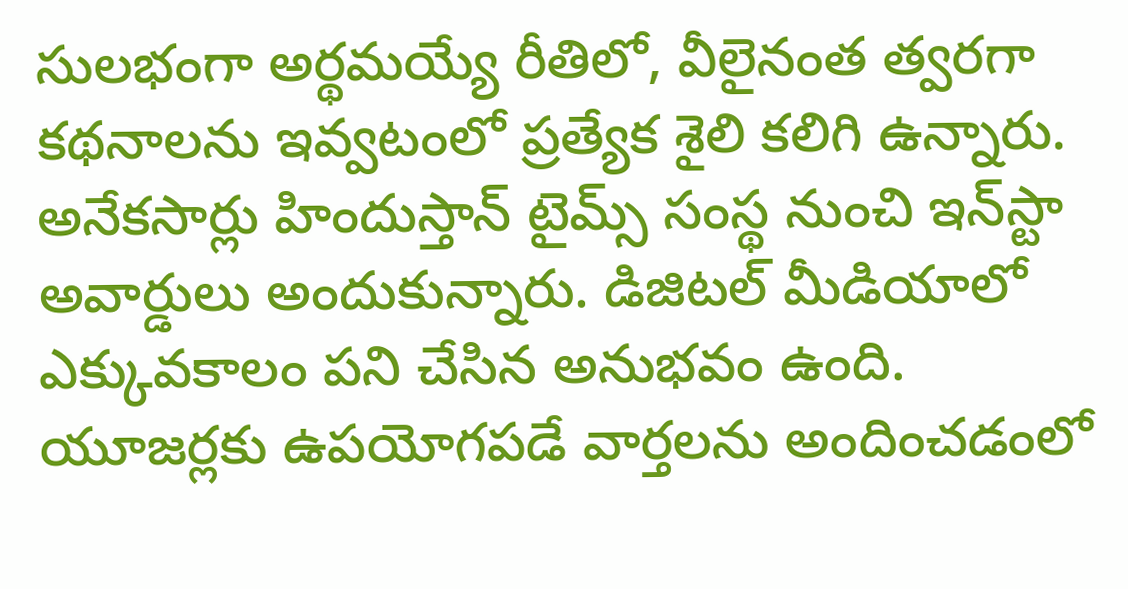సులభంగా అర్థమయ్యే రీతిలో, వీలైనంత త్వరగా కథనాలను ఇవ్వటంలో ప్రత్యేక శైలి కలిగి ఉన్నారు. అనేకసార్లు హిందుస్తాన్ టైమ్స్ సంస్థ నుంచి ఇన్‌స్టా అవార్డులు అందుకున్నారు. డిజిటల్ మీడియాలో ఎక్కువకాలం పని చేసిన అనుభవం ఉంది. యూజర్లకు ఉపయోగపడే వార్తలను అందించడంలో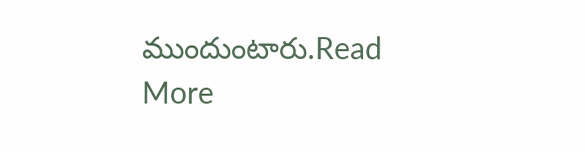ముందుంటారు.Read More